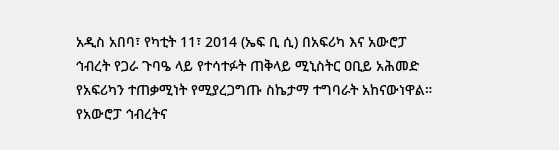አዲስ አበባ፣ የካቲት 11፣ 2014 (ኤፍ ቢ ሲ) በአፍሪካ እና አውሮፓ ኅብረት የጋራ ጉባዔ ላይ የተሳተፉት ጠቅላይ ሚኒስትር ዐቢይ አሕመድ የአፍሪካን ተጠቃሚነት የሚያረጋግጡ ስኬታማ ተግባራት አከናውነዋል። የአውሮፓ ኅብረትና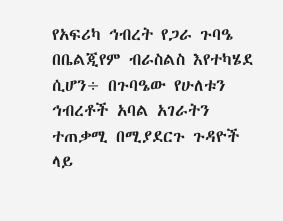የአፍሪካ ኅብረት የጋራ ጉባዔ በቤልጂየም ብራስልስ እየተካሄደ ሲሆን÷ በጉባዔው የሁለቱን ኅብረቶች አባል አገራትን ተጠቃሚ በሚያደርጉ ጉዳዮች ላይ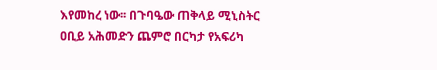እየመከረ ነው፡፡ በጉባዔው ጠቅላይ ሚኒስትር ዐቢይ አሕመድን ጨምሮ በርካታ የአፍሪካ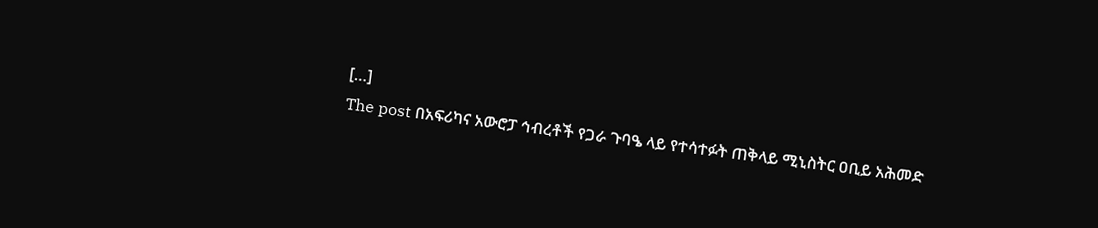[…]
The post በአፍሪካና አውሮፓ ኅብረቶች የጋራ ጉባዔ ላይ የተሳተፉት ጠቅላይ ሚኒስትር ዐቢይ አሕመድ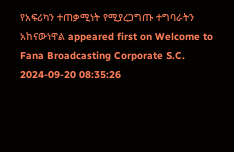የአፍሪካን ተጠቃሚነት የሚያረጋግጡ ተግባራትን አከናውነዋል appeared first on Welcome to Fana Broadcasting Corporate S.C.
2024-09-20 08:35:26